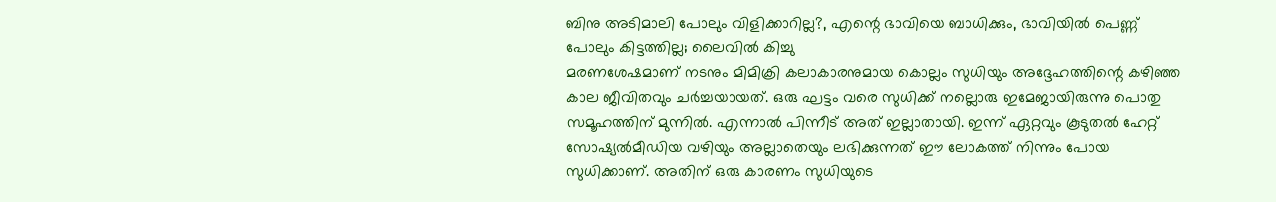ബിനു അടിമാലി പോലും വിളിക്കാറില്ല?, എന്റെ ഭാവിയെ ബാധിക്കും, ഭാവിയിൽ പെണ്ണ് പോലും കിട്ടത്തില്ല; ലൈവിൽ കിച്ചു
മരണശേഷമാണ് നടനും മിമിക്രി കലാകാരനുമായ കൊല്ലം സുധിയും അദ്ദേഹത്തിന്റെ കഴിഞ്ഞ കാല ജീവിതവും ചർച്ചയായത്. ഒരു ഘട്ടം വരെ സുധിക്ക് നല്ലൊരു ഇമേജായിരുന്നു പൊതു സമൂഹത്തിന് മുന്നിൽ. എന്നാൽ പിന്നീട് അത് ഇല്ലാതായി. ഇന്ന് ഏറ്റവും കൂടുതൽ ഹേറ്റ് സോഷ്യൽമീഡിയ വഴിയും അല്ലാതെയും ലഭിക്കുന്നത് ഈ ലോകത്ത് നിന്നും പോയ സുധിക്കാണ്. അതിന് ഒരു കാരണം സുധിയുടെ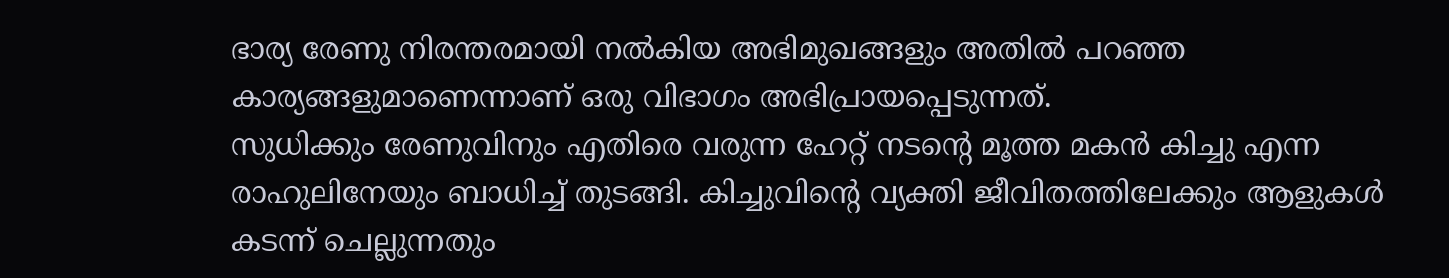ഭാര്യ രേണു നിരന്തരമായി നൽകിയ അഭിമുഖങ്ങളും അതിൽ പറഞ്ഞ കാര്യങ്ങളുമാണെന്നാണ് ഒരു വിഭാഗം അഭിപ്രായപ്പെടുന്നത്.
സുധിക്കും രേണുവിനും എതിരെ വരുന്ന ഹേറ്റ് നടന്റെ മൂത്ത മകൻ കിച്ചു എന്ന രാഹുലിനേയും ബാധിച്ച് തുടങ്ങി. കിച്ചുവിന്റെ വ്യക്തി ജീവിതത്തിലേക്കും ആളുകൾ കടന്ന് ചെല്ലുന്നതും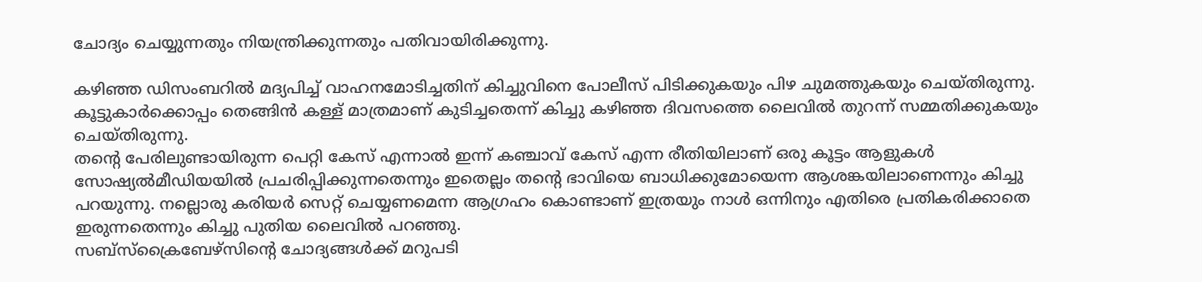ചോദ്യം ചെയ്യുന്നതും നിയന്ത്രിക്കുന്നതും പതിവായിരിക്കുന്നു.

കഴിഞ്ഞ ഡിസംബറിൽ മദ്യപിച്ച് വാഹനമോടിച്ചതിന് കിച്ചുവിനെ പോലീസ് പിടിക്കുകയും പിഴ ചുമത്തുകയും ചെയ്തിരുന്നു. കൂട്ടുകാർക്കൊപ്പം തെങ്ങിൻ കള്ള് മാത്രമാണ് കുടിച്ചതെന്ന് കിച്ചു കഴിഞ്ഞ ദിവസത്തെ ലൈവിൽ തുറന്ന് സമ്മതിക്കുകയും ചെയ്തിരുന്നു.
തന്റെ പേരിലുണ്ടായിരുന്ന പെറ്റി കേസ് എന്നാൽ ഇന്ന് കഞ്ചാവ് കേസ് എന്ന രീതിയിലാണ് ഒരു കൂട്ടം ആളുകൾ സോഷ്യൽമീഡിയയിൽ പ്രചരിപ്പിക്കുന്നതെന്നും ഇതെല്ലം തന്റെ ഭാവിയെ ബാധിക്കുമോയെന്ന ആശങ്കയിലാണെന്നും കിച്ചു പറയുന്നു. നല്ലൊരു കരിയർ സെറ്റ് ചെയ്യണമെന്ന ആഗ്രഹം കൊണ്ടാണ് ഇത്രയും നാൾ ഒന്നിനും എതിരെ പ്രതികരിക്കാതെ ഇരുന്നതെന്നും കിച്ചു പുതിയ ലൈവിൽ പറഞ്ഞു.
സബ്സ്ക്രൈബേഴ്സിന്റെ ചോദ്യങ്ങൾക്ക് മറുപടി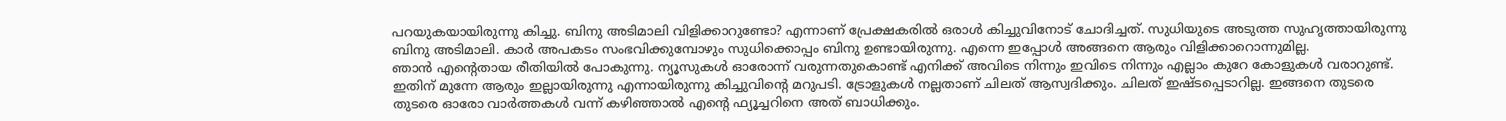പറയുകയായിരുന്നു കിച്ചു. ബിനു അടിമാലി വിളിക്കാറുണ്ടോ? എന്നാണ് പ്രേക്ഷകരിൽ ഒരാൾ കിച്ചുവിനോട് ചോദിച്ചത്. സുധിയുടെ അടുത്ത സുഹൃത്തായിരുന്നു ബിനു അടിമാലി. കാർ അപകടം സംഭവിക്കുമ്പോഴും സുധിക്കൊപ്പം ബിനു ഉണ്ടായിരുന്നു. എന്നെ ഇപ്പോൾ അങ്ങനെ ആരും വിളിക്കാറൊന്നുമില്ല.
ഞാൻ എന്റെതായ രീതിയിൽ പോകുന്നു. ന്യൂസുകൾ ഓരോന്ന് വരുന്നതുകൊണ്ട് എനിക്ക് അവിടെ നിന്നും ഇവിടെ നിന്നും എല്ലാം കുറേ കോളുകൾ വരാറുണ്ട്. ഇതിന് മുന്നേ ആരും ഇല്ലായിരുന്നു എന്നായിരുന്നു കിച്ചുവിന്റെ മറുപടി. ട്രോളുകൾ നല്ലതാണ് ചിലത് ആസ്വദിക്കും. ചിലത് ഇഷ്ടപ്പെടാറില്ല. ഇങ്ങനെ തുടരെ തുടരെ ഓരോ വാർത്തകൾ വന്ന് കഴിഞ്ഞാൽ എന്റെ ഫ്യൂച്ചറിനെ അത് ബാധിക്കും.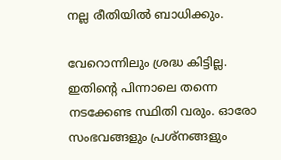നല്ല രീതിയിൽ ബാധിക്കും.

വേറൊന്നിലും ശ്രദ്ധ കിട്ടില്ല. ഇതിന്റെ പിന്നാലെ തന്നെ നടക്കേണ്ട സ്ഥിതി വരും. ഓരോ സംഭവങ്ങളും പ്രശ്നങ്ങളും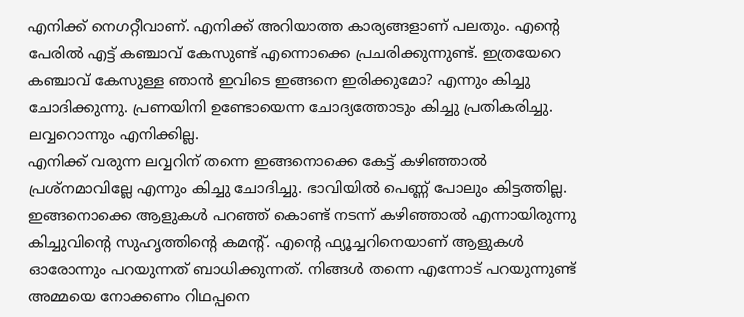എനിക്ക് നെഗറ്റീവാണ്. എനിക്ക് അറിയാത്ത കാര്യങ്ങളാണ് പലതും. എന്റെ പേരിൽ എട്ട് കഞ്ചാവ് കേസുണ്ട് എന്നൊക്കെ പ്രചരിക്കുന്നുണ്ട്. ഇത്രയേറെ കഞ്ചാവ് കേസുള്ള ഞാൻ ഇവിടെ ഇങ്ങനെ ഇരിക്കുമോ? എന്നും കിച്ചു ചോദിക്കുന്നു. പ്രണയിനി ഉണ്ടോയെന്ന ചോദ്യത്തോടും കിച്ചു പ്രതികരിച്ചു. ലവ്വറൊന്നും എനിക്കില്ല.
എനിക്ക് വരുന്ന ലവ്വറിന് തന്നെ ഇങ്ങനൊക്കെ കേട്ട് കഴിഞ്ഞാൽ പ്രശ്നമാവില്ലേ എന്നും കിച്ചു ചോദിച്ചു. ഭാവിയിൽ പെണ്ണ് പോലും കിട്ടത്തില്ല. ഇങ്ങനൊക്കെ ആളുകൾ പറഞ്ഞ് കൊണ്ട് നടന്ന് കഴിഞ്ഞാൽ എന്നായിരുന്നു കിച്ചുവിന്റെ സുഹൃത്തിന്റെ കമന്റ്. എന്റെ ഫ്യൂച്ചറിനെയാണ് ആളുകൾ ഓരോന്നും പറയുന്നത് ബാധിക്കുന്നത്. നിങ്ങൾ തന്നെ എന്നോട് പറയുന്നുണ്ട് അമ്മയെ നോക്കണം റിഥപ്പനെ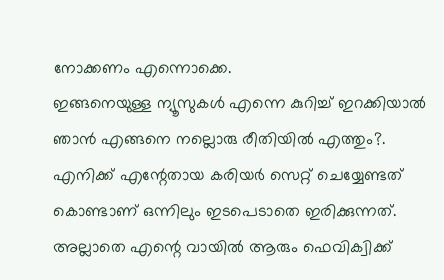നോക്കണം എന്നൊക്കെ.
ഇങ്ങനെയുള്ള ന്യൂസുകൾ എന്നെ കുറിച്ച് ഇറക്കിയാൽ ഞാൻ എങ്ങനെ നല്ലൊരു രീതിയിൽ എത്തും?. എനിക്ക് എന്റേതായ കരിയർ സെറ്റ് ചെയ്യേണ്ടത് കൊണ്ടാണ് ഒന്നിലും ഇടപെടാതെ ഇരിക്കുന്നത്. അല്ലാതെ എന്റെ വായിൽ ആരും ഫെവിക്വിക്ക്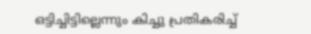ഒട്ടിച്ചിട്ടില്ലെന്നും കിച്ചു പ്രതികരിച്ച്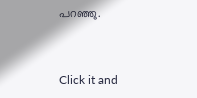പറഞ്ഞു.


Click it and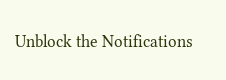Unblock the Notifications